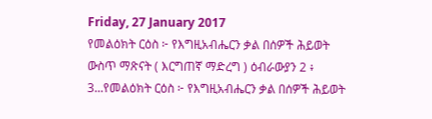Friday, 27 January 2017
የመልዕክት ርዕስ ፦ የእግዚአብሔርን ቃል በሰዎች ሕይወት ውስጥ ማጽናት ( እርግጠኛ ማድረግ ) ዕብራውያን 2 ፥ 3...የመልዕክት ርዕስ ፦ የእግዚአብሔርን ቃል በሰዎች ሕይወት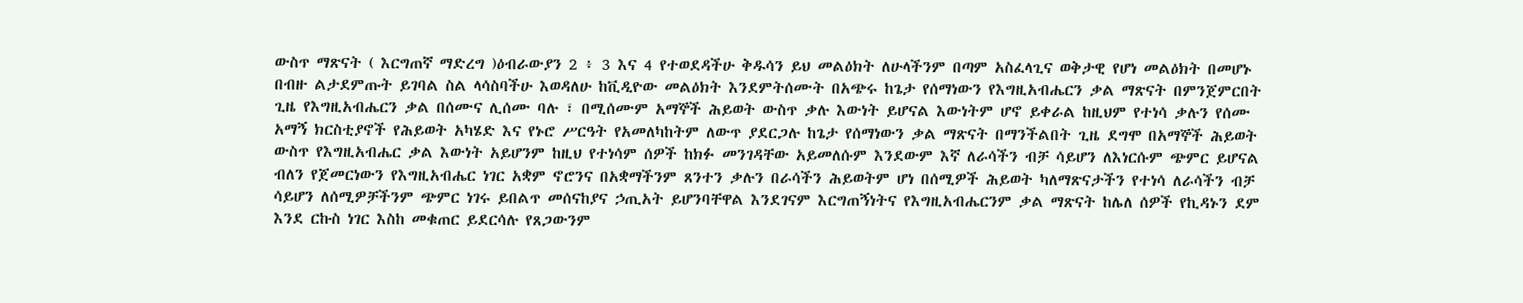ውስጥ ማጽናት ( እርግጠኛ ማድረግ )ዕብራውያን 2 ፥ 3 እና 4 የተወደዳችሁ ቅዱሳን ይህ መልዕክት ለሁላችንም በጣም አስፈላጊና ወቅታዊ የሆነ መልዕክት በመሆኑ በብዙ ልታደምጡት ይገባል ስል ላሳስባችሁ እወዳለሁ ከቪዲዮው መልዕክት እንደምትሰሙት በአጭሩ ከጌታ የሰማነውን የእግዚአብሔርን ቃል ማጽናት በምንጀምርበት ጊዜ የእግዚአብሔርን ቃል በሰሙና ሊሰሙ ባሉ ፣ በሚሰሙም አማኞች ሕይወት ውስጥ ቃሉ እውነት ይሆናል እውነትም ሆኖ ይቀራል ከዚህም የተነሳ ቃሉን የሰሙ አማኝ ክርስቲያኖች የሕይወት አካሄድ እና የኑሮ ሥርዓት የአመለካከትም ለውጥ ያደርጋሉ ከጌታ የሰማነውን ቃል ማጽናት በማንችልበት ጊዜ ደግሞ በአማኞች ሕይወት ውስጥ የእግዚአብሔር ቃል እውነት አይሆንም ከዚህ የተነሳም ሰዎች ከክፉ መንገዳቸው አይመለሱም እንደውም እኛ ለራሳችን ብቻ ሳይሆን ለእነርሱም ጭምር ይሆናል ብለን የጀመርነውን የእግዚአብሔር ነገር አቋም ኖሮንና በአቋማችንም ጸንተን ቃሉን በራሳችን ሕይወትም ሆነ በሰሚዎች ሕይወት ካለማጽናታችን የተነሳ ለራሳችን ብቻ ሳይሆን ለሰሚዎቻችንም ጭምር ነገሩ ይበልጥ መሰናከያና ኃጢአት ይሆንባቸዋል እንደገናም እርግጠኝነትና የእግዚአብሔርንም ቃል ማጽናት ከሌለ ሰዎች የኪዳኑን ደም እንደ ርኩስ ነገር እስከ መቁጠር ይደርሳሉ የጸጋውንም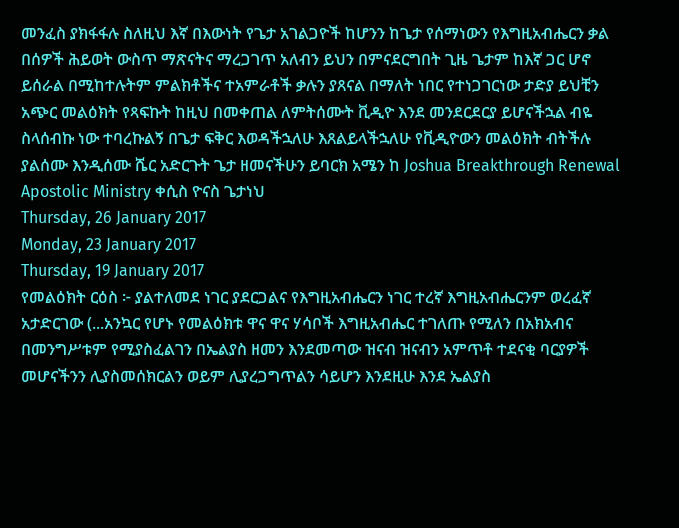መንፈስ ያክፋፋሉ ስለዚህ እኛ በእውነት የጌታ አገልጋዮች ከሆንን ከጌታ የሰማነውን የእግዚአብሔርን ቃል በሰዎች ሕይወት ውስጥ ማጽናትና ማረጋገጥ አለብን ይህን በምናደርግበት ጊዜ ጌታም ከእኛ ጋር ሆኖ ይሰራል በሚከተሉትም ምልክቶችና ተአምራቶች ቃሉን ያጸናል በማለት ነበር የተነጋገርነው ታድያ ይህቺን አጭር መልዕክት የጻፍኩት ከዚህ በመቀጠል ለምትሰሙት ቪዲዮ እንደ መንደርደርያ ይሆናችኋል ብዬ ስላሰብኩ ነው ተባረኩልኝ በጌታ ፍቅር እወዳችኋለሁ እጸልይላችኋለሁ የቪዲዮውን መልዕክት ብትችሉ ያልሰሙ እንዲሰሙ ሼር አድርጉት ጌታ ዘመናችሁን ይባርክ አሜን ከ Joshua Breakthrough Renewal Apostolic Ministry ቀሲስ ዮናስ ጌታነህ
Thursday, 26 January 2017
Monday, 23 January 2017
Thursday, 19 January 2017
የመልዕክት ርዕስ ፦ ያልተለመደ ነገር ያደርጋልና የእግዚአብሔርን ነገር ተረኛ እግዚአብሔርንም ወረፈኛ አታድርገው (...አንኳር የሆኑ የመልዕክቱ ዋና ዋና ሃሳቦች እግዚአብሔር ተገለጡ የሚለን በአክአብና በመንግሥቱም የሚያስፈልገን በኤልያስ ዘመን እንደመጣው ዝናብ ዝናብን አምጥቶ ተደናቂ ባርያዎች መሆናችንን ሊያስመሰክርልን ወይም ሊያረጋግጥልን ሳይሆን እንደዚሁ እንደ ኤልያስ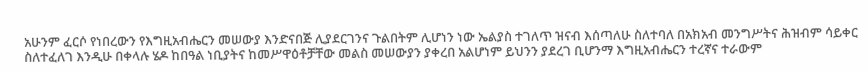አሁንም ፈርሶ የነበረውን የእግዚአብሔርን መሠውያ እንድናበጅ ሊያደርገንና ጉልበትም ሊሆነን ነው ኤልያስ ተገለጥ ዝናብ እሰጣለሁ ስለተባለ በአክአብ መንግሥትና ሕዝብም ሳይቀር ስለተፈለገ እንዲሁ በቀላሉ ሄዶ ከበዓል ነቢያትና ከመሥዋዕቶቻቸው መልስ መሠውያን ያቀረበ አልሆነም ይህንን ያደረገ ቢሆንማ እግዚአብሔርን ተረኛና ተራውም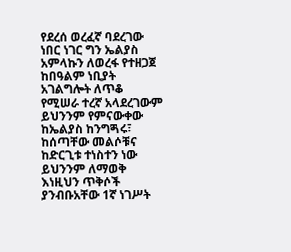የደረሰ ወረፈኛ ባደረገው ነበር ነገር ግን ኤልያስ አምላኩን ለወረፋ የተዘጋጀ ከበዓልም ነቢያት አገልግሎት ለጥቆ የሚሠራ ተረኛ አላደረገውም ይህንንም የምናውቀው ከኤልያስ ከንግጝሩ፣ ከሰጣቸው መልሶቹና ከድርጊቱ ተነስተን ነው ይህንንም ለማወቅ እነዚህን ጥቅሶች ያንብቡአቸው 1ኛ ነገሥት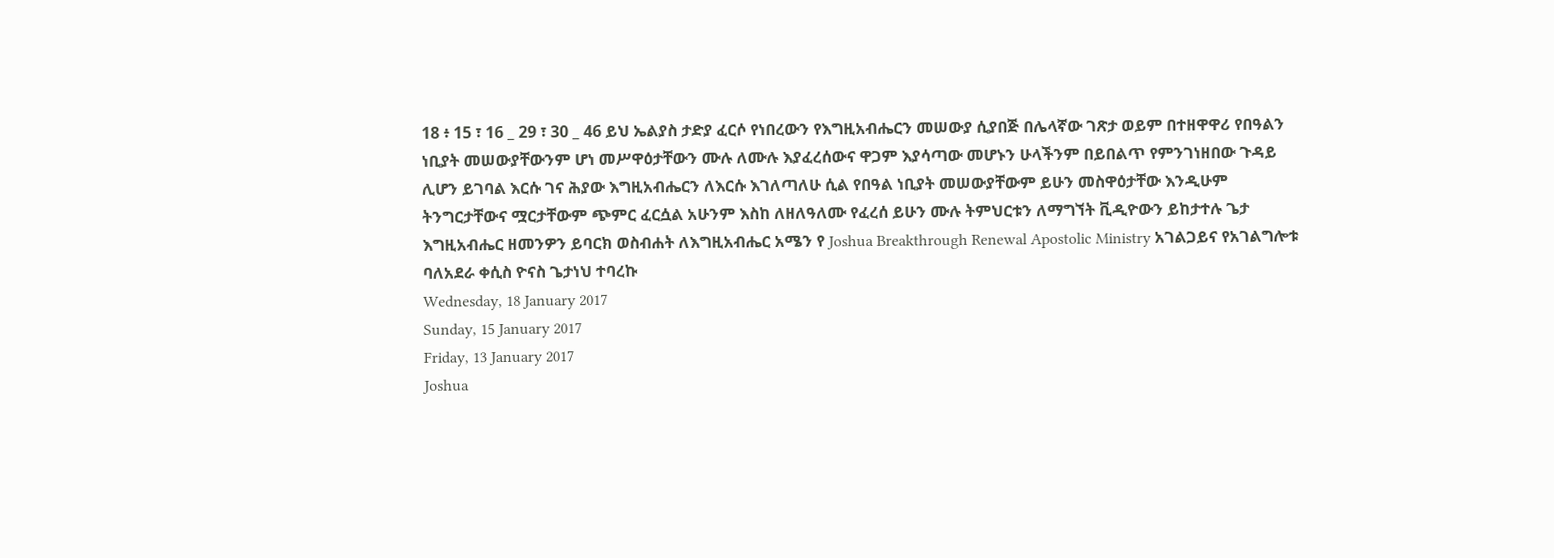18 ፥ 15 ፣ 16 _ 29 ፣ 30 _ 46 ይህ ኤልያስ ታድያ ፈርሶ የነበረውን የእግዚአብሔርን መሠውያ ሲያበጅ በሌላኛው ገጽታ ወይም በተዘዋዋሪ የበዓልን ነቢያት መሠውያቸውንም ሆነ መሥዋዕታቸውን ሙሉ ለሙሉ እያፈረሰውና ዋጋም እያሳጣው መሆኑን ሁላችንም በይበልጥ የምንገነዘበው ጉዳይ ሊሆን ይገባል እርሱ ገና ሕያው እግዚአብሔርን ለእርሱ እገለጣለሁ ሲል የበዓል ነቢያት መሠውያቸውም ይሁን መስዋዕታቸው እንዲሁም ትንግርታቸውና ሟርታቸውም ጭምር ፈርሷል አሁንም እስከ ለዘለዓለሙ የፈረሰ ይሁን ሙሉ ትምህርቱን ለማግኘት ቪዲዮውን ይከታተሉ ጌታ እግዚአብሔር ዘመንዎን ይባርክ ወስብሐት ለእግዚአብሔር አሜን የ Joshua Breakthrough Renewal Apostolic Ministry አገልጋይና የአገልግሎቱ ባለአደራ ቀሲስ ዮናስ ጌታነህ ተባረኩ
Wednesday, 18 January 2017
Sunday, 15 January 2017
Friday, 13 January 2017
Joshua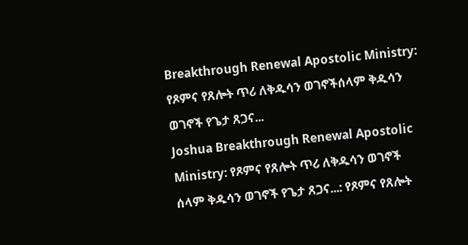Breakthrough Renewal Apostolic Ministry: የጾምና የጸሎት ጥሪ ለቅዱሳን ወገኖችሰላም ቅዱሳን ወገኖች የጌታ ጸጋና...
Joshua Breakthrough Renewal Apostolic Ministry: የጾምና የጸሎት ጥሪ ለቅዱሳን ወገኖች
ሰላም ቅዱሳን ወገኖች የጌታ ጸጋና...: የጾምና የጸሎት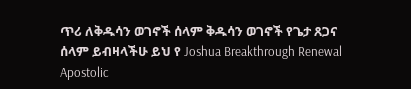ጥሪ ለቅዱሳን ወገኖች ሰላም ቅዱሳን ወገኖች የጌታ ጸጋና ሰላም ይብዛላችሁ ይህ የ Joshua Breakthrough Renewal Apostolic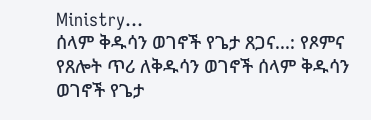Ministry...
ሰላም ቅዱሳን ወገኖች የጌታ ጸጋና...: የጾምና የጸሎት ጥሪ ለቅዱሳን ወገኖች ሰላም ቅዱሳን ወገኖች የጌታ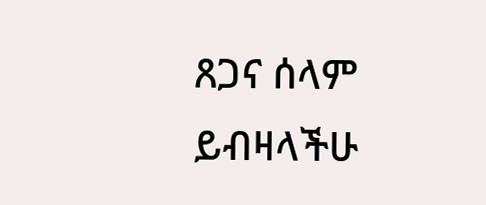ጸጋና ሰላም ይብዛላችሁ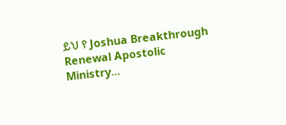ይህ የ Joshua Breakthrough Renewal Apostolic Ministry...